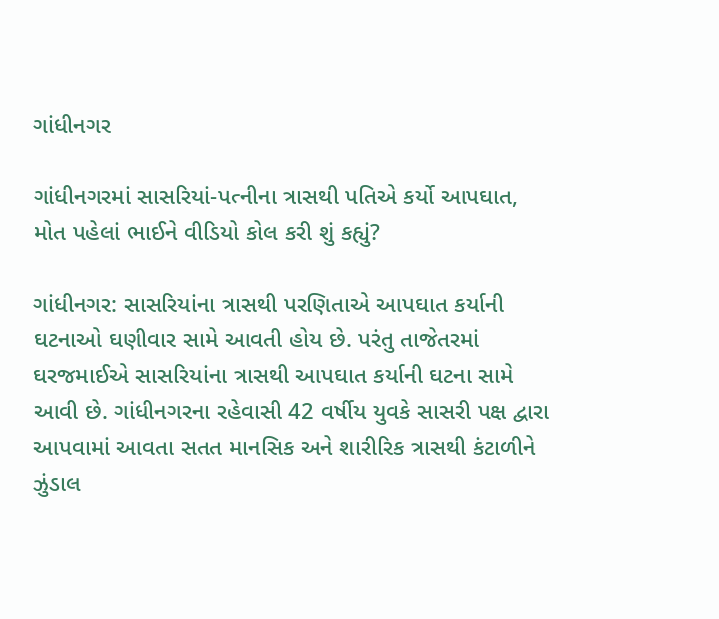ગાંધીનગર

ગાંધીનગરમાં સાસરિયાં-પત્નીના ત્રાસથી પતિએ કર્યો આપઘાત, મોત પહેલાં ભાઈને વીડિયો કોલ કરી શું કહ્યું?

ગાંધીનગર: સાસરિયાંના ત્રાસથી પરણિતાએ આપઘાત કર્યાની ઘટનાઓ ઘણીવાર સામે આવતી હોય છે. પરંતુ તાજેતરમાં ઘરજમાઈએ સાસરિયાંના ત્રાસથી આપઘાત કર્યાની ઘટના સામે આવી છે. ગાંધીનગરના રહેવાસી 42 વર્ષીય યુવકે સાસરી પક્ષ દ્વારા આપવામાં આવતા સતત માનસિક અને શારીરિક ત્રાસથી કંટાળીને ઝુંડાલ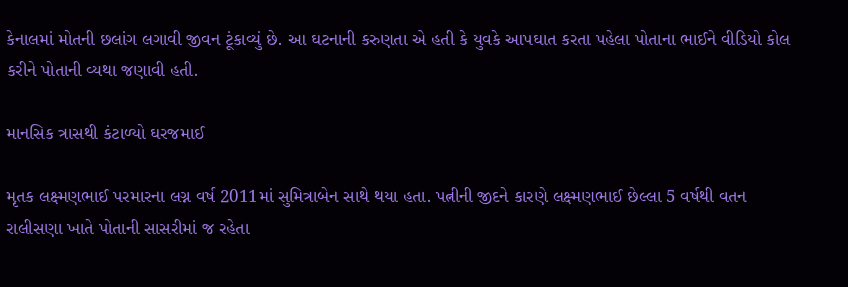કેનાલમાં મોતની છલાંગ લગાવી જીવન ટૂંકાવ્યું છે. આ ઘટનાની કરુણતા એ હતી કે યુવકે આપઘાત કરતા પહેલા પોતાના ભાઈને વીડિયો કોલ કરીને પોતાની વ્યથા જણાવી હતી.

માનસિક ત્રાસથી કંટાળ્યો ઘરજમાઈ

મૃતક લક્ષ્મણભાઈ પરમારના લગ્ન વર્ષ 2011માં સુમિત્રાબેન સાથે થયા હતા. પત્નીની જીદને કારણે લક્ષ્મણભાઈ છેલ્લા 5 વર્ષથી વતન રાલીસણા ખાતે પોતાની સાસરીમાં જ રહેતા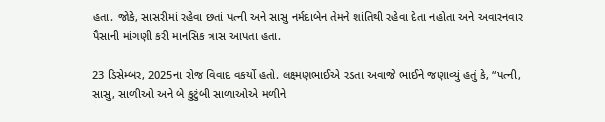હતા. જોકે, સાસરીમાં રહેવા છતાં પત્ની અને સાસુ નર્મદાબેન તેમને શાંતિથી રહેવા દેતા નહોતા અને અવારનવાર પૈસાની માંગણી કરી માનસિક ત્રાસ આપતા હતા.

23 ડિસેમ્બર, 2025ના રોજ વિવાદ વકર્યો હતો. લક્ષ્મણભાઈએ રડતા અવાજે ભાઈને જણાવ્યું હતું કે, “પત્ની, સાસુ, સાળીઓ અને બે કુટુંબી સાળાઓએ મળીને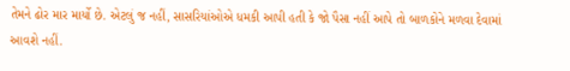તેમને ઢોર માર માર્યો છે. એટલું જ નહીં, સાસરિયાંઓએ ધમકી આપી હતી કે જો પૈસા નહીં આપે તો બાળકોને મળવા દેવામાં આવશે નહીં.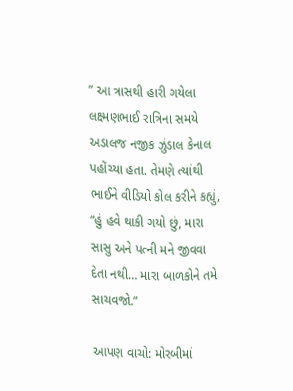” આ ત્રાસથી હારી ગયેલા લક્ષ્મણભાઈ રાત્રિના સમયે અડાલજ નજીક ઝુંડાલ કેનાલ પહોંચ્યા હતા. તેમણે ત્યાંથી ભાઈને વીડિયો કોલ કરીને કહ્યું, “હું હવે થાકી ગયો છું, મારા સાસુ અને પત્ની મને જીવવા દેતા નથી… મારા બાળકોને તમે સાચવજો.”

આપણ વાચો: મોરબીમાં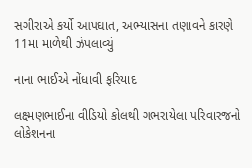સગીરાએ કર્યો આપઘાત, અભ્યાસના તણાવને કારણે 11મા માળેથી ઝંપલાવ્યું

નાના ભાઈએ નોંધાવી ફરિયાદ

લક્ષ્મણભાઈના વીડિયો કોલથી ગભરાયેલા પરિવારજનો લોકેશનના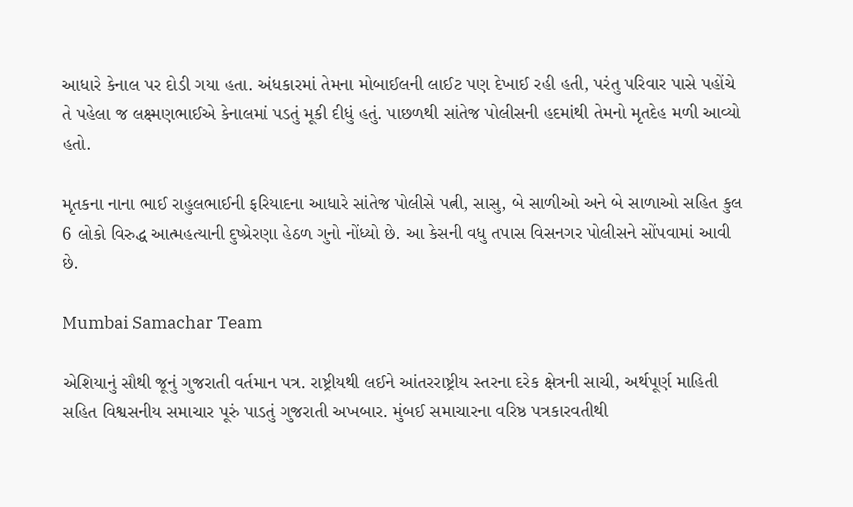આધારે કેનાલ પર દોડી ગયા હતા. અંધકારમાં તેમના મોબાઈલની લાઈટ પણ દેખાઈ રહી હતી, પરંતુ પરિવાર પાસે પહોંચે તે પહેલા જ લક્ષ્મણભાઈએ કેનાલમાં પડતું મૂકી દીધું હતું. પાછળથી સાંતેજ પોલીસની હદમાંથી તેમનો મૃતદેહ મળી આવ્યો હતો.

મૃતકના નાના ભાઈ રાહુલભાઈની ફરિયાદના આધારે સાંતેજ પોલીસે પત્ની, સાસુ, બે સાળીઓ અને બે સાળાઓ સહિત કુલ 6 લોકો વિરુદ્ધ આત્મહત્યાની દુષ્પ્રેરણા હેઠળ ગુનો નોંધ્યો છે. આ કેસની વધુ તપાસ વિસનગર પોલીસને સોંપવામાં આવી છે.

Mumbai Samachar Team

એશિયાનું સૌથી જૂનું ગુજરાતી વર્તમાન પત્ર. રાષ્ટ્રીયથી લઈને આંતરરાષ્ટ્રીય સ્તરના દરેક ક્ષેત્રની સાચી, અર્થપૂર્ણ માહિતી સહિત વિશ્વસનીય સમાચાર પૂરું પાડતું ગુજરાતી અખબાર. મુંબઈ સમાચારના વરિષ્ઠ પત્રકારવતીથી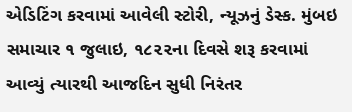એડિટિંગ કરવામાં આવેલી સ્ટોરી, ન્યૂઝનું ડેસ્ક. મુંબઇ સમાચાર ૧ જુલાઇ, ૧૮૨૨ના દિવસે શરૂ કરવામાં આવ્યું ત્યારથી આજદિન સુધી નિરંતર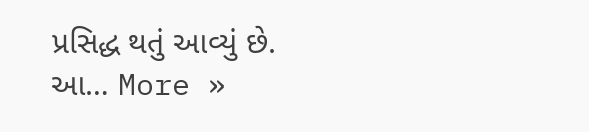પ્રસિદ્ધ થતું આવ્યું છે. આ… More »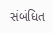સંબંધિત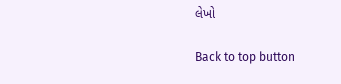લેખો

Back to top button